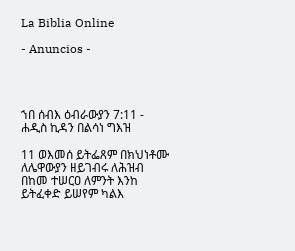La Biblia Online

- Anuncios -




ኀበ ሰብእ ዕብራውያን 7:11 - ሐዲስ ኪዳን በልሳነ ግእዝ

11 ወእመሰ ይትፌጸም በክህነቶሙ ለሌዋውያን ዘይገብሩ ለሕዝብ በከመ ተሠርዐ ለምንት እንከ ይትፈቀድ ይሠየም ካልእ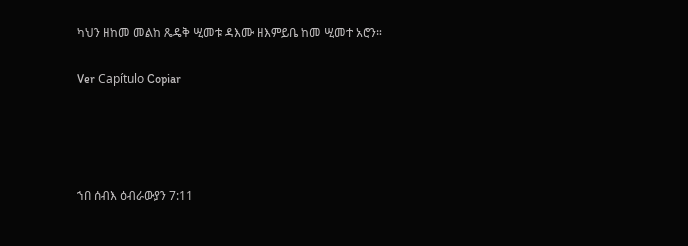ካህን ዘከመ መልከ ጼዴቅ ሢመቱ ዳእሙ ዘእምይቤ ከመ ሢመተ አሮን።

Ver Capítulo Copiar




ኀበ ሰብእ ዕብራውያን 7:11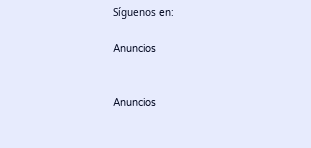Síguenos en:

Anuncios


Anuncios